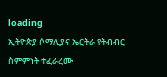loading
ኢትዮጵያ ሶማሊያና ኤርትራ የትብብር ስምምነት ተፈራረሙ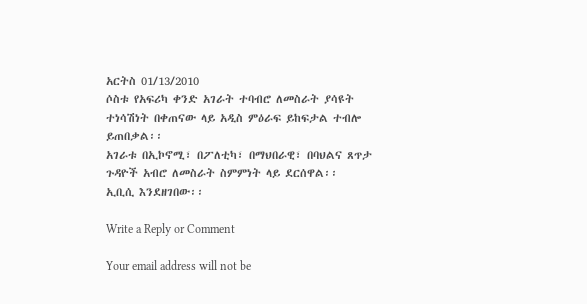አርትስ 01/13/2010
ሶስቱ የአፍሪካ ቀንድ አገራት ተባብሮ ለመስራት ያሳዩት ተነሳሽነት በቀጠናው ላይ አዲስ ምዕራፍ ይከፍታል ተብሎ ይጠበቃል፡፡
አገራቱ በኢኮኖሚ፣ በፖለቲካ፣ በማህበራዊ፣ በባህልና ጸጥታ ጉዳዮች አብሮ ለመስራት ስምምነት ላይ ደርሰዋል፡፡
ኢቢሲ እንደዘገበው፡፡

Write a Reply or Comment

Your email address will not be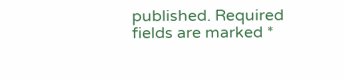published. Required fields are marked *